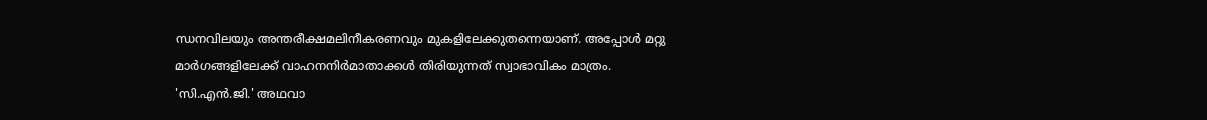ന്ധനവിലയും അന്തരീക്ഷമലിനീകരണവും മുകളിലേക്കുതന്നെയാണ്. അപ്പോള്‍ മറ്റു മാര്‍ഗങ്ങളിലേക്ക് വാഹനനിര്‍മാതാക്കള്‍ തിരിയുന്നത് സ്വാഭാവികം മാത്രം. 'സി.എന്‍.ജി.' അഥവാ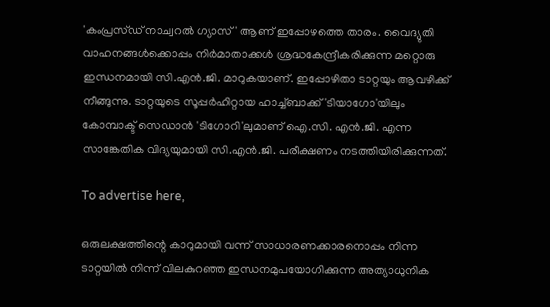'കംപ്രസ്ഡ് നാച്വറല്‍ ഗ്യാസ്' ആണ് ഇപ്പോഴത്തെ താരം. വൈദ്യുതി വാഹനങ്ങള്‍ക്കൊപ്പം നിര്‍മാതാക്കള്‍ ശ്രദ്ധകേന്ദ്രീകരിക്കുന്ന മറ്റൊരു ഇന്ധനമായി സി.എന്‍.ജി. മാറുകയാണ്. ഇപ്പോഴിതാ ടാറ്റയും ആവഴിക്ക് നീങ്ങുന്നു. ടാറ്റയുടെ സൂപ്പര്‍ഹിറ്റായ ഹാച്ച്ബാക്ക് 'ടിയാഗോ'യിലും കോമ്പാക്ട് സെഡാന്‍ 'ടിഗോറി'ലുമാണ് ഐ.സി. എന്‍.ജി. എന്ന സാങ്കേതിക വിദ്യയുമായി സി.എന്‍.ജി. പരീക്ഷണം നടത്തിയിരിക്കുന്നത്.

To advertise here,

ഒരുലക്ഷത്തിന്റെ കാറുമായി വന്ന് സാധാരണക്കാരനൊപ്പം നിന്ന ടാറ്റയില്‍ നിന്ന് വിലകുറഞ്ഞ ഇന്ധനമുപയോഗിക്കുന്ന അത്യാധുനിക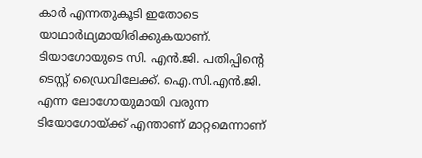കാര്‍ എന്നതുകൂടി ഇതോടെ യാഥാര്‍ഥ്യമായിരിക്കുകയാണ്. ടിയാഗോയുടെ സി. എന്‍.ജി. പതിപ്പിന്റെ ടെസ്റ്റ് ഡ്രൈവിലേക്ക്. ഐ.സി.എന്‍.ജി. എന്ന ലോഗോയുമായി വരുന്ന ടിയോഗോയ്ക്ക് എന്താണ് മാറ്റമെന്നാണ്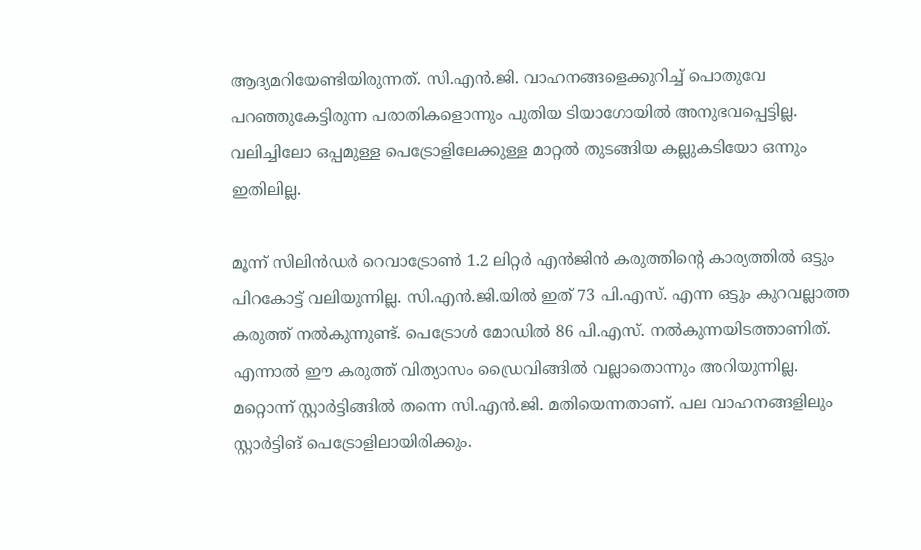ആദ്യമറിയേണ്ടിയിരുന്നത്. സി.എന്‍.ജി. വാഹനങ്ങളെക്കുറിച്ച് പൊതുവേ പറഞ്ഞുകേട്ടിരുന്ന പരാതികളൊന്നും പുതിയ ടിയാഗോയില്‍ അനുഭവപ്പെട്ടില്ല. വലിച്ചിലോ ഒപ്പമുള്ള പെട്രോളിലേക്കുള്ള മാറ്റല്‍ തുടങ്ങിയ കല്ലുകടിയോ ഒന്നും ഇതിലില്ല.

മൂന്ന് സിലിന്‍ഡര്‍ റെവാട്രോണ്‍ 1.2 ലിറ്റര്‍ എന്‍ജിന്‍ കരുത്തിന്റെ കാര്യത്തില്‍ ഒട്ടും പിറകോട്ട് വലിയുന്നില്ല. സി.എന്‍.ജി.യില്‍ ഇത് 73 പി.എസ്. എന്ന ഒട്ടും കുറവല്ലാത്ത കരുത്ത് നല്‍കുന്നുണ്ട്. പെട്രോള്‍ മോഡില്‍ 86 പി.എസ്. നല്‍കുന്നയിടത്താണിത്. എന്നാല്‍ ഈ കരുത്ത് വിത്യാസം ഡ്രൈവിങ്ങില്‍ വല്ലാതൊന്നും അറിയുന്നില്ല. മറ്റൊന്ന് സ്റ്റാര്‍ട്ടിങ്ങില്‍ തന്നെ സി.എന്‍.ജി. മതിയെന്നതാണ്. പല വാഹനങ്ങളിലും സ്റ്റാര്‍ട്ടിങ് പെട്രോളിലായിരിക്കും.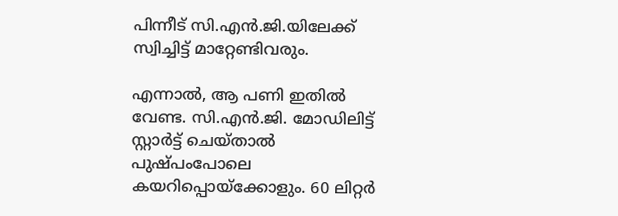പിന്നീട് സി.എന്‍.ജി.യിലേക്ക് സ്വിച്ചിട്ട് മാറ്റേണ്ടിവരും.

എന്നാല്‍, ആ പണി ഇതില്‍ വേണ്ട. സി.എന്‍.ജി. മോഡിലിട്ട് സ്റ്റാര്‍ട്ട് ചെയ്താല്‍ പുഷ്പംപോലെ കയറിപ്പൊയ്‌ക്കോളും. 60 ലിറ്റര്‍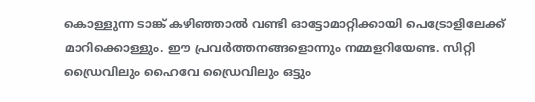കൊള്ളുന്ന ടാങ്ക് കഴിഞ്ഞാല്‍ വണ്ടി ഓട്ടോമാറ്റിക്കായി പെട്രോളിലേക്ക് മാറിക്കൊള്ളും. ഈ പ്രവര്‍ത്തനങ്ങളൊന്നും നമ്മളറിയേണ്ട. സിറ്റി ഡ്രൈവിലും ഹൈവേ ഡ്രൈവിലും ഒട്ടും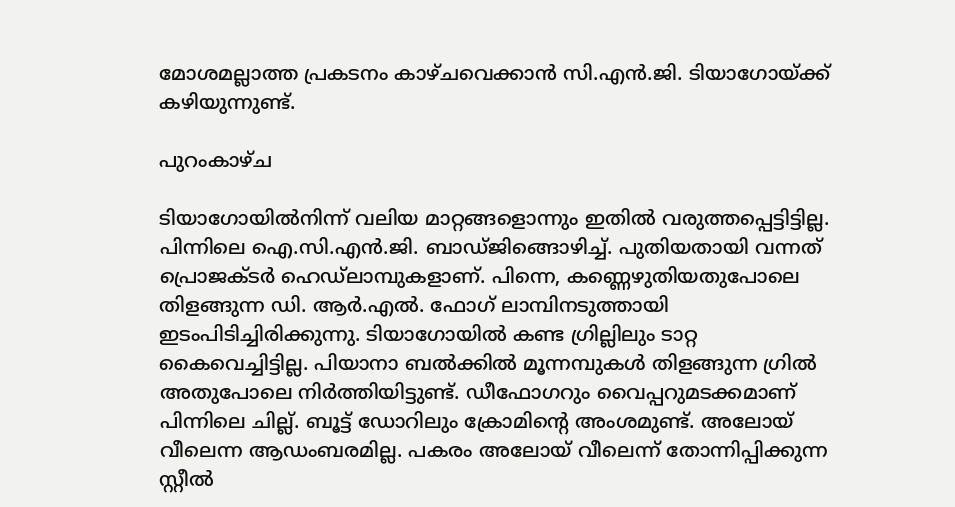മോശമല്ലാത്ത പ്രകടനം കാഴ്ചവെക്കാന്‍ സി.എന്‍.ജി. ടിയാഗോയ്ക്ക് കഴിയുന്നുണ്ട്.

പുറംകാഴ്ച

ടിയാഗോയില്‍നിന്ന് വലിയ മാറ്റങ്ങളൊന്നും ഇതില്‍ വരുത്തപ്പെട്ടിട്ടില്ല. പിന്നിലെ ഐ.സി.എന്‍.ജി. ബാഡ്ജിങ്ങൊഴിച്ച്. പുതിയതായി വന്നത് പ്രൊജക്ടര്‍ ഹെഡ്ലാമ്പുകളാണ്. പിന്നെ, കണ്ണെഴുതിയതുപോലെ തിളങ്ങുന്ന ഡി. ആര്‍.എല്‍. ഫോഗ് ലാമ്പിനടുത്തായി ഇടംപിടിച്ചിരിക്കുന്നു. ടിയാഗോയില്‍ കണ്ട ഗ്രില്ലിലും ടാറ്റ കൈവെച്ചിട്ടില്ല. പിയാനാ ബല്‍ക്കില്‍ മൂന്നമ്പുകള്‍ തിളങ്ങുന്ന ഗ്രില്‍ അതുപോലെ നിര്‍ത്തിയിട്ടുണ്ട്. ഡീഫോഗറും വൈപ്പറുമടക്കമാണ് പിന്നിലെ ചില്ല്. ബൂട്ട് ഡോറിലും ക്രോമിന്റെ അംശമുണ്ട്. അലോയ് വീലെന്ന ആഡംബരമില്ല. പകരം അലോയ് വീലെന്ന് തോന്നിപ്പിക്കുന്ന സ്റ്റീല്‍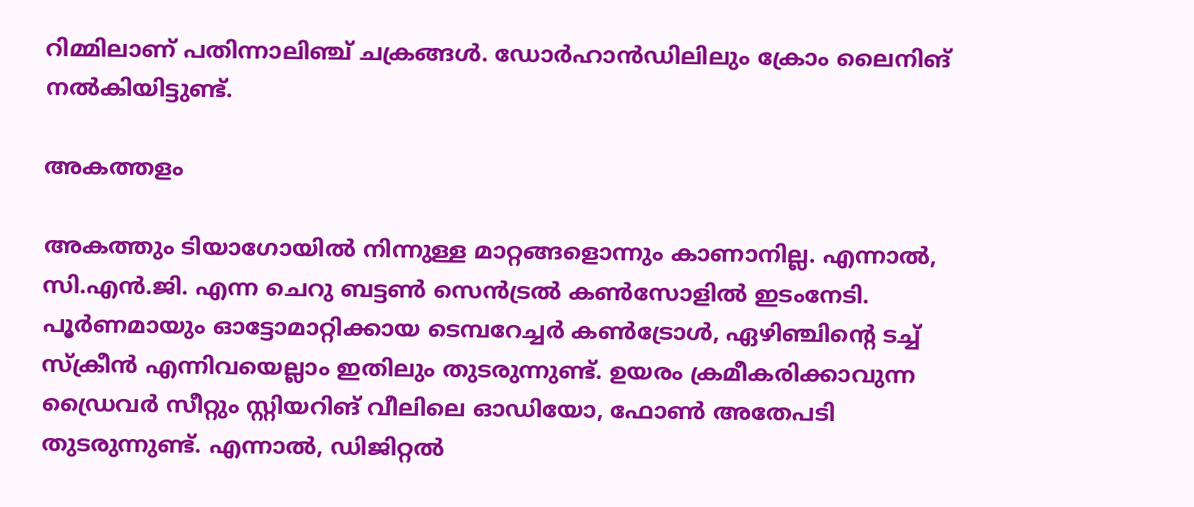റിമ്മിലാണ് പതിന്നാലിഞ്ച് ചക്രങ്ങള്‍. ഡോര്‍ഹാന്‍ഡിലിലും ക്രോം ലൈനിങ് നല്‍കിയിട്ടുണ്ട്.

അകത്തളം

അകത്തും ടിയാഗോയില്‍ നിന്നുള്ള മാറ്റങ്ങളൊന്നും കാണാനില്ല. എന്നാല്‍, സി.എന്‍.ജി. എന്ന ചെറു ബട്ടണ്‍ സെന്‍ട്രല്‍ കണ്‍സോളില്‍ ഇടംനേടി. പൂര്‍ണമായും ഓട്ടോമാറ്റിക്കായ ടെമ്പറേച്ചര്‍ കണ്‍ട്രോള്‍, ഏഴിഞ്ചിന്റെ ടച്ച് സ്‌ക്രീന്‍ എന്നിവയെല്ലാം ഇതിലും തുടരുന്നുണ്ട്. ഉയരം ക്രമീകരിക്കാവുന്ന ഡ്രൈവര്‍ സീറ്റും സ്റ്റിയറിങ് വീലിലെ ഓഡിയോ, ഫോണ്‍ അതേപടി തുടരുന്നുണ്ട്. എന്നാല്‍, ഡിജിറ്റല്‍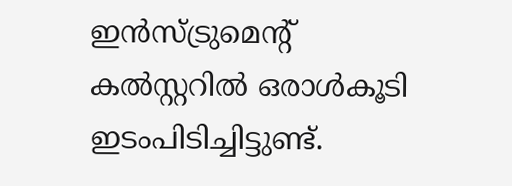ഇന്‍സ്ട്രുമെന്റ് കല്‍സ്റ്ററില്‍ ഒരാള്‍കൂടി ഇടംപിടിച്ചിട്ടുണ്ട്.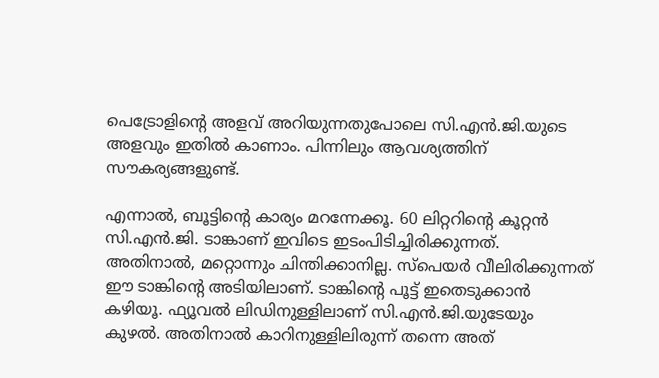പെട്രോളിന്റെ അളവ് അറിയുന്നതുപോലെ സി.എന്‍.ജി.യുടെ അളവും ഇതില്‍ കാണാം. പിന്നിലും ആവശ്യത്തിന് സൗകര്യങ്ങളുണ്ട്.

എന്നാല്‍, ബൂട്ടിന്റെ കാര്യം മറന്നേക്കൂ. 60 ലിറ്ററിന്റെ കൂറ്റന്‍ സി.എന്‍.ജി. ടാങ്കാണ് ഇവിടെ ഇടംപിടിച്ചിരിക്കുന്നത്. അതിനാല്‍, മറ്റൊന്നും ചിന്തിക്കാനില്ല. സ്‌പെയര്‍ വീലിരിക്കുന്നത് ഈ ടാങ്കിന്റെ അടിയിലാണ്. ടാങ്കിന്റെ പൂട്ട് ഇതെടുക്കാന്‍ കഴിയൂ. ഫ്യൂവല്‍ ലിഡിനുള്ളിലാണ് സി.എന്‍.ജി.യുടേയും കുഴല്‍. അതിനാല്‍ കാറിനുള്ളിലിരുന്ന് തന്നെ അത്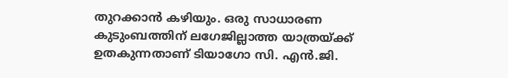തുറക്കാന്‍ കഴിയും. ഒരു സാധാരണ കുടുംബത്തിന് ലഗേജില്ലാത്ത യാത്രയ്ക്ക് ഉതകുന്നതാണ് ടിയാഗോ സി. എന്‍.ജി.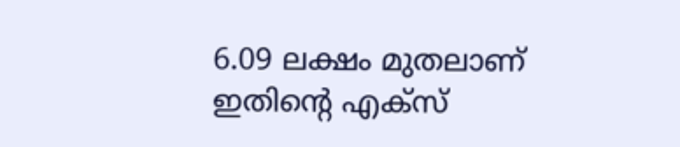6.09 ലക്ഷം മുതലാണ് ഇതിന്റെ എക്‌സ്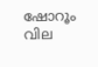ഷോറൂം വില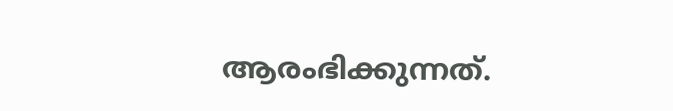ആരംഭിക്കുന്നത്.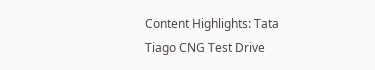Content Highlights: Tata Tiago CNG Test Drive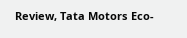Review, Tata Motors Eco-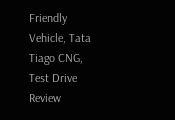Friendly Vehicle, Tata Tiago CNG, Test Drive Review